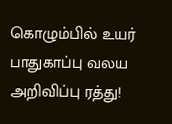கொழும்பில் உயர் பாதுகாப்பு வலய அறிவிப்பு ரத்து!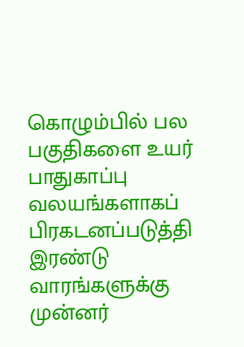கொழும்பில் பல பகுதிகளை உயர் பாதுகாப்பு வலயங்களாகப் பிரகடனப்படுத்தி இரண்டு வாரங்களுக்கு முன்னர்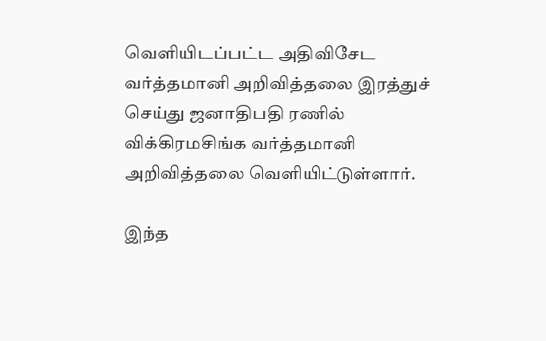வெளியிடப்பட்ட அதிவிசேட வர்த்தமானி அறிவித்தலை இரத்துச் செய்து ஜனாதிபதி ரணில் விக்கிரமசிங்க வர்த்தமானி அறிவித்தலை வெளியிட்டுள்ளார்.

இந்த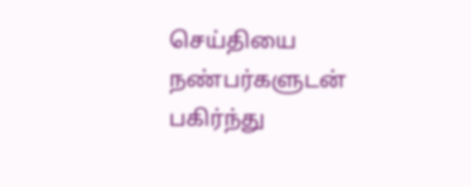செய்தியை நண்பர்களுடன் பகிர்ந்து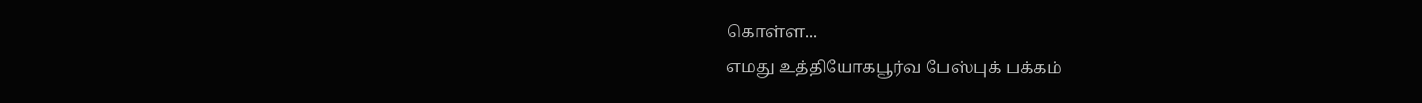கொள்ள...
எமது உத்தியோகபூர்வ பேஸ்புக் பக்கம்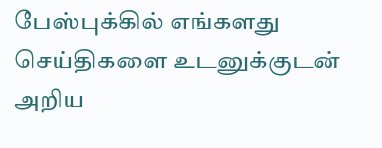பேஸ்புக்கில் எங்களது செய்திகளை உடனுக்குடன் அறிய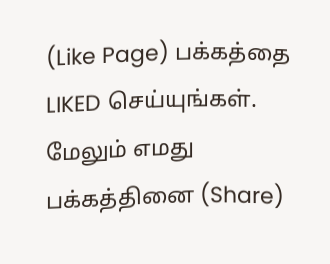(Like Page) பக்கத்தை LIKED செய்யுங்கள்.
மேலும் எமது பக்கத்தினை (Share)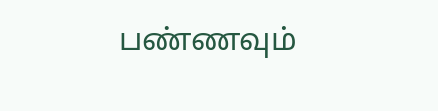பண்ணவும்